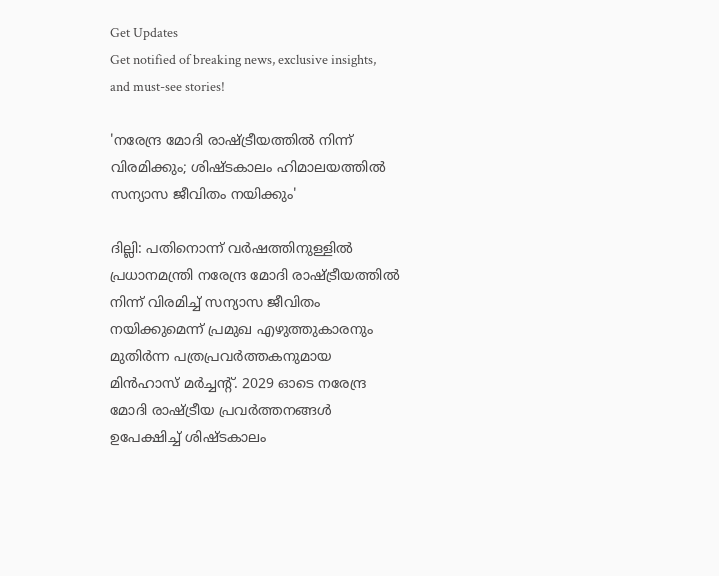Get Updates
Get notified of breaking news, exclusive insights, and must-see stories!

'നരേന്ദ്ര മോദി രാഷ്ട്രീയത്തില്‍ നിന്ന് വിരമിക്കും; ശിഷ്ടകാലം ഹിമാലയത്തില്‍ സന്യാസ ജീവിതം നയിക്കും'

ദില്ലി: പതിനൊന്ന് വര്‍ഷത്തിനുള്ളില്‍ പ്രധാനമന്ത്രി നരേന്ദ്ര മോദി രാഷ്ട്രീയത്തില്‍ നിന്ന് വിരമിച്ച് സന്യാസ ജീവിതം നയിക്കുമെന്ന് പ്രമുഖ എഴുത്തുകാരനും മുതിര്‍ന്ന പത്രപ്രവര്‍ത്തകനുമായ മിന്‍ഹാസ്‍ മര്‍ച്ചന്‍റ്. 2029 ഓടെ നരേന്ദ്ര മോദി രാഷ്ട്രീയ പ്രവര്‍ത്തനങ്ങള്‍ ഉപേക്ഷിച്ച് ശിഷ്ടകാലം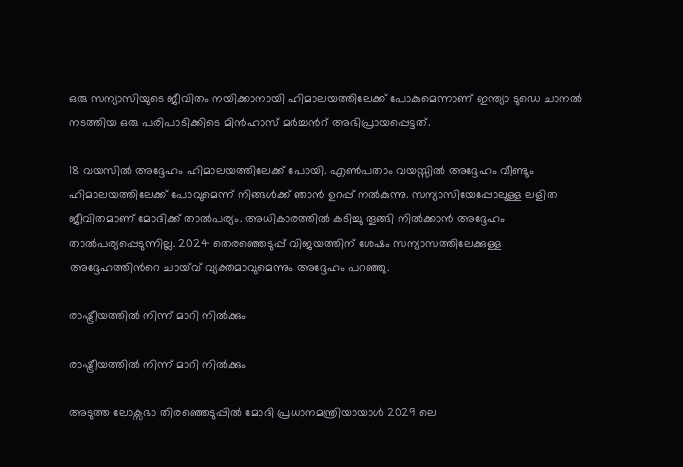ഒരു സന്യാസിയുടെ ജീവിതം നയിക്കാനായി ഹിമാലയത്തിലേക്ക് പോകുമെന്നാണ് ഇന്ത്യാ ടുഡെ ചാനല്‍ നടത്തിയ ഒരു പരിപാടിക്കിടെ മിന്‍ഹാസ് മര്‍ച്ചന്‍റ് അഭിപ്രായപ്പെട്ടത്.

18 വയസില്‍ അദ്ദേഹം ഹിമാലയത്തിലേക്ക് പോയി. എണ്‍പതാം വയസ്സില്‍ അദ്ദേഹം വീണ്ടും ഹിമാലയത്തിലേക്ക് പോവുമെന്ന് നിങ്ങള്‍ക്ക് ഞാന്‍ ഉറപ്പ് നല്‍കുന്നു. സന്യാസിയേപ്പോലുള്ള ലളിത ജീവിതമാണ് മോദിക്ക് താല്‍പര്യം. അധികാരത്തില്‍ കടിച്ചു തൂങ്ങി നില്‍ക്കാന്‍ അദ്ദേഹം താല്‍പര്യപ്പെടുന്നില്ല. 2024 തെരഞ്ഞെടുപ്പ് വിജയത്തിന് ശേഷം സന്യാസത്തിലേക്കുള്ള അദ്ദേഹത്തിന്‍റെ ചായ്‍വ് വ്യക്തമാവുമെന്നും അദ്ദേഹം പറഞ്ഞു.

രാഷ്ട്രീയത്തില്‍ നിന്ന് മാറി നില്‍ക്കും

രാഷ്ട്രീയത്തില്‍ നിന്ന് മാറി നില്‍ക്കും

അടുത്ത ലോക്സഭാ തിരഞ്ഞെടുപ്പില്‍ മോദി പ്രധാനമന്ത്രിയായാള്‍ 2029 ലെ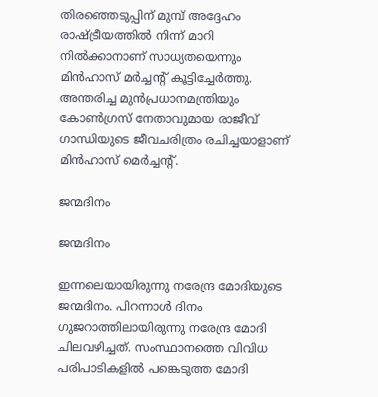തിരഞ്ഞെടുപ്പിന് മുമ്പ് അദ്ദേഹം രാഷ്ട്രീയത്തില്‍ നിന്ന് മാറി നില്‍ക്കാനാണ് സാധ്യതയെന്നും മിന്‍ഹാസ് മര്‍ച്ചന്‍റ് കൂട്ടിച്ചേര്‍ത്തു. അന്തരിച്ച മുന്‍പ്രധാനമന്ത്രിയും കോണ്‍ഗ്രസ് നേതാവുമായ രാജീവ് ഗാന്ധിയുടെ ജീവചരിത്രം രചിച്ചയാളാണ് മിന്‍ഹാസ് മെര്‍ച്ചന്‍റ്.

ജന്മദിനം

ജന്മദിനം

ഇന്നലെയായിരുന്നു നരേന്ദ്ര മോദിയുടെ ജന്മദിനം. പിറന്നാള്‍ ദിനം ഗുജറാത്തിലായിരുന്നു നരേന്ദ്ര മോദി ചിലവഴിച്ചത്. സംസ്ഥാനത്തെ വിവിധ പരിപാടികളില്‍ പങ്കെടുത്ത മോദി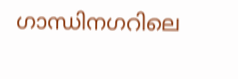ഗാന്ധിനഗറിലെ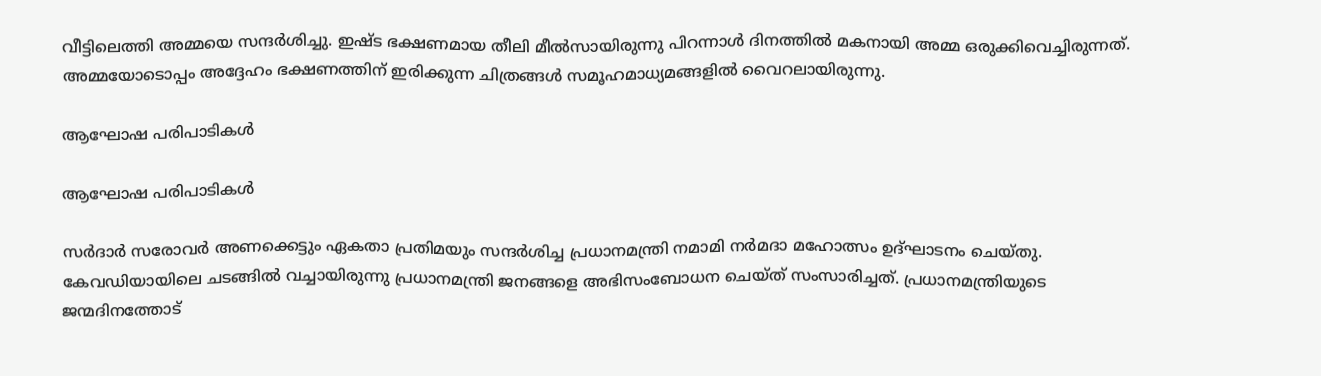വീട്ടിലെത്തി അമ്മയെ സന്ദര്‍ശിച്ചു. ഇഷ്ട ഭക്ഷണമായ തീലി മീല്‍സായിരുന്നു പിറന്നാള്‍ ദിനത്തില്‍ മകനായി അമ്മ ഒരുക്കിവെച്ചിരുന്നത്. അമ്മയോടൊപ്പം അദ്ദേഹം ഭക്ഷണത്തിന് ഇരിക്കുന്ന ചിത്രങ്ങള്‍ സമൂഹമാധ്യമങ്ങളില്‍ വൈറലായിരുന്നു.

ആഘോഷ പരിപാടികള്‍

ആഘോഷ പരിപാടികള്‍

സര്‍ദാര്‍ സരോവര്‍ അണക്കെട്ടും ഏകതാ പ്രതിമയും സന്ദര്‍ശിച്ച പ്രധാനമന്ത്രി നമാമി നര്‍മദാ മഹോത്സം ഉദ്ഘാടനം ചെയ്തു. കേവഡിയായിലെ ചടങ്ങില്‍ വച്ചായിരുന്നു പ്രധാനമന്ത്രി ജനങ്ങളെ അഭിസംബോധന ചെയ്ത് സംസാരിച്ചത്. പ്രധാനമന്ത്രിയുടെ ജന്മദിനത്തോട്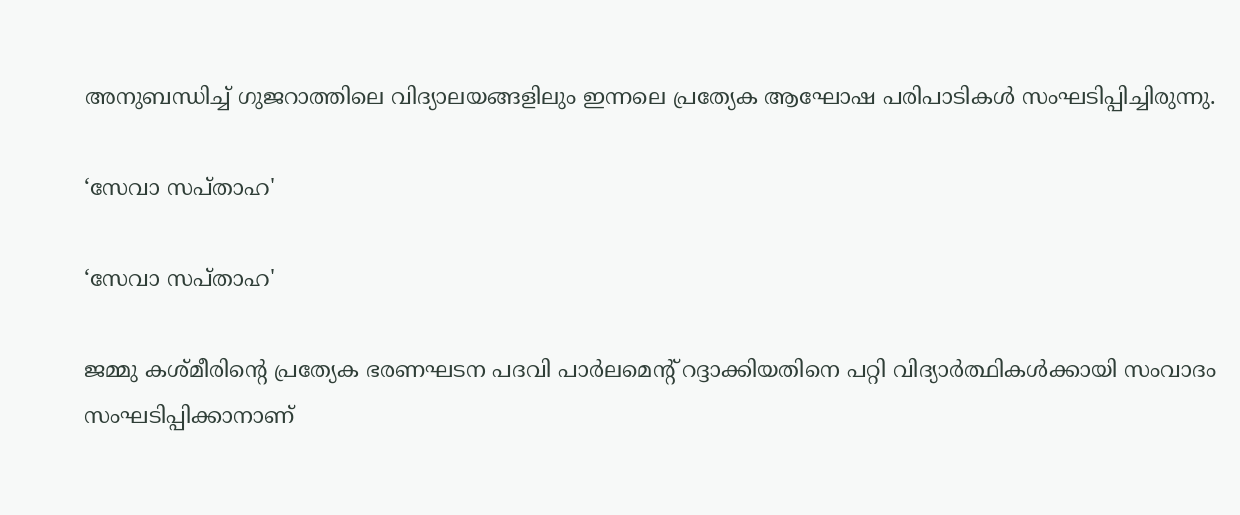അനുബന്ധിച്ച് ഗുജറാത്തിലെ വിദ്യാലയങ്ങളിലും ഇന്നലെ പ്രത്യേക ആഘോഷ പരിപാടികള്‍ സംഘടിപ്പിച്ചിരുന്നു.

‘സേവാ സപ്താഹ'

‘സേവാ സപ്താഹ'

ജമ്മു കശ്മീരിന്റെ പ്രത്യേക ഭരണഘടന പദവി പാർലമെന്റ് റദ്ദാക്കിയതിനെ പറ്റി വിദ്യാർത്ഥികൾക്കായി സംവാദം സംഘടിപ്പിക്കാനാണ്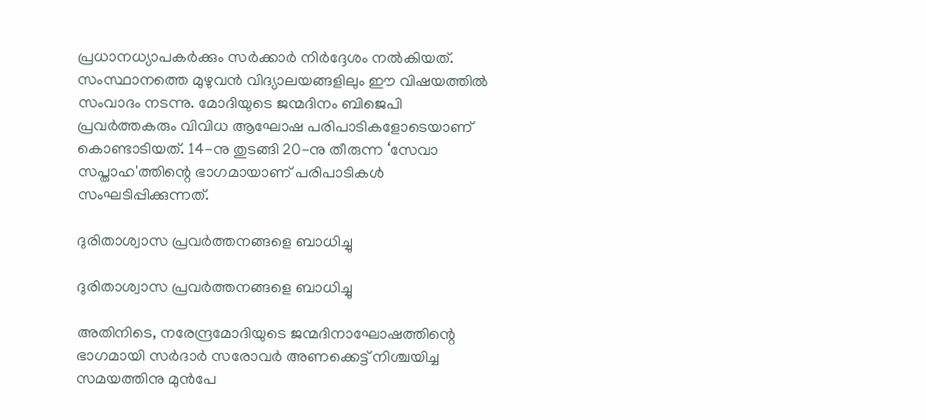പ്രധാനധ്യാപകർക്കും സര്‍ക്കാര്‍ നിർദ്ദേശം നല്‍കിയത്. സംസ്ഥാനത്തെ മുഴുവന്‍ വിദ്യാലയങ്ങളിലും ഈ വിഷയത്തില്‍ സംവാദം നടന്നു. മോദിയുടെ ജന്മദിനം ബിജെപി പ്രവര്‍ത്തകരും വിവിധ ആഘോഷ പരിപാടികളോടെയാണ് കൊണ്ടാടിയത്. 14-നു തുടങ്ങി 20-നു തീരുന്ന ‘സേവാ സപ്താഹ'ത്തിന്റെ ഭാഗമായാണ് പരിപാടികൾ സംഘടിപ്പിക്കുന്നത്.

ദുരിതാശ്വാസ പ്രവര്‍ത്തനങ്ങളെ ബാധിച്ചു

ദുരിതാശ്വാസ പ്രവര്‍ത്തനങ്ങളെ ബാധിച്ചു

അതിനിടെ, നരേന്ദ്രമോദിയുടെ ജന്മദിനാഘോഷത്തിന്റെ ഭാഗമായി സര്‍ദാര്‍ സരോവര്‍ അണക്കെട്ട് നിശ്ചയിച്ച സമയത്തിനു മുന്‍പേ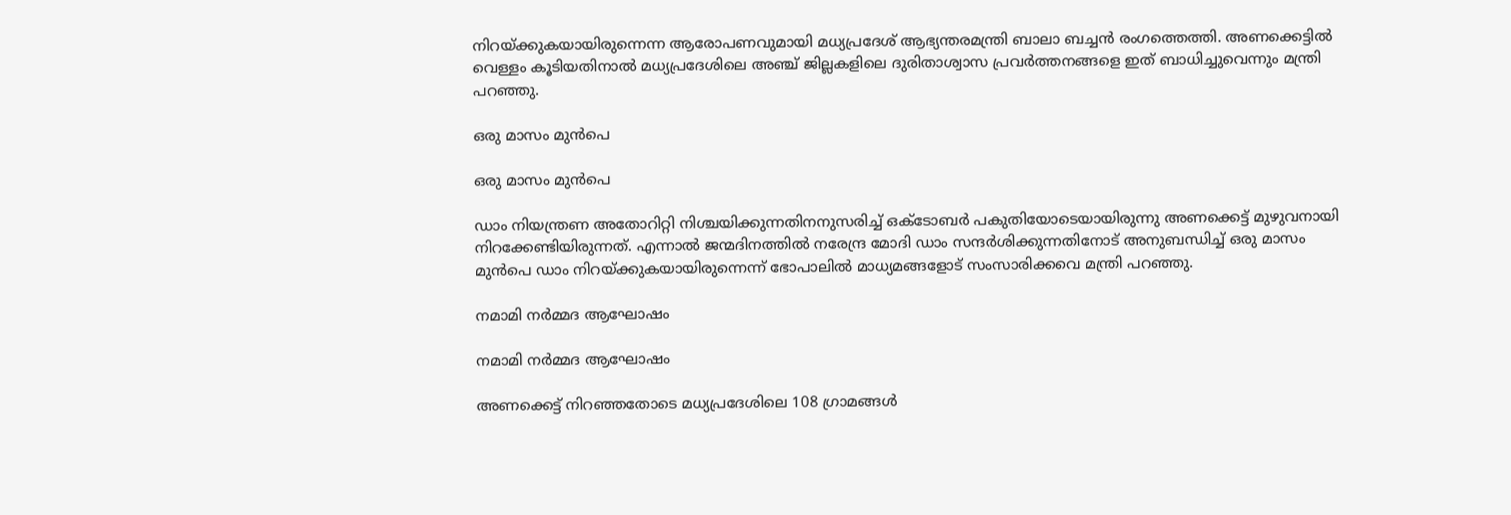നിറയ്ക്കുകയായിരുന്നെന്ന ആരോപണവുമായി മധ്യപ്രദേശ് ആഭ്യന്തരമന്ത്രി ബാലാ ബച്ചന്‍ രംഗത്തെത്തി. അണക്കെട്ടില്‍ വെള്ളം കൂടിയതിനാല്‍ മധ്യപ്രദേശിലെ അഞ്ച് ജില്ലകളിലെ ദുരിതാശ്വാസ പ്രവര്‍ത്തനങ്ങളെ ഇത് ബാധിച്ചുവെന്നും മന്ത്രി പറഞ്ഞു.

ഒരു മാസം മുന്‍പെ

ഒരു മാസം മുന്‍പെ

ഡാം നിയന്ത്രണ അതോറിറ്റി നിശ്ചയിക്കുന്നതിനനുസരിച്ച് ഒക്ടോബര്‍ പകുതിയോടെയായിരുന്നു അണക്കെട്ട് മുഴുവനായി നിറക്കേണ്ടിയിരുന്നത്. എന്നാല്‍ ജന്മദിനത്തില്‍ നരേന്ദ്ര മോദി ഡാം സന്ദര്‍ശിക്കുന്നതിനോട് അനുബന്ധിച്ച് ഒരു മാസം മുന്‍പെ ഡാം നിറയ്ക്കുകയായിരുന്നെന്ന് ഭോപാലില്‍ മാധ്യമങ്ങളോട് സംസാരിക്കവെ മന്ത്രി പറഞ്ഞു.

നമാമി നര്‍മ്മദ ആഘോഷം

നമാമി നര്‍മ്മദ ആഘോഷം

അണക്കെട്ട് നിറഞ്ഞതോടെ മധ്യപ്രദേശിലെ 108 ഗ്രാമങ്ങള്‍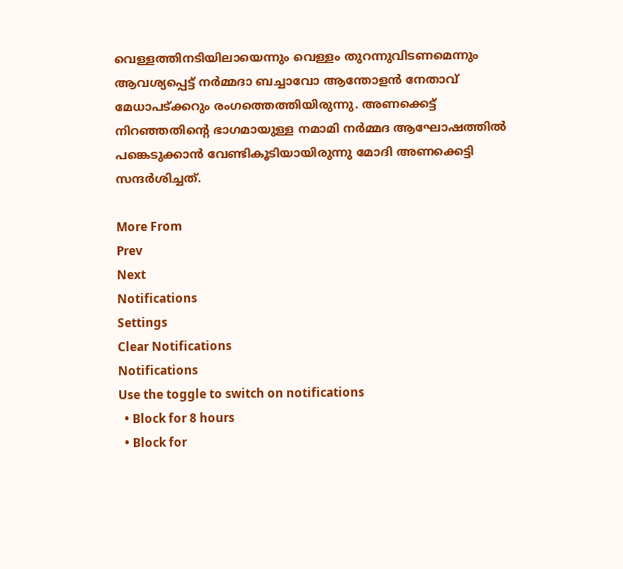വെള്ളത്തിനടിയിലായെന്നും വെള്ളം തുറന്നുവിടണമെന്നും ആവശ്യപ്പെട്ട് നര്‍മ്മദാ ബച്ചാവോ ആന്തോളന്‍ നേതാവ് മേധാപട്ക്കറും രംഗത്തെത്തിയിരുന്നു. അണക്കെട്ട് നിറഞ്ഞതിന്‍റെ ഭാഗമായുള്ള നമാമി നര്‍മ്മദ ആഘോഷത്തില്‍ പങ്കെടുക്കാന്‍ വേണ്ടികൂടിയായിരുന്നു മോദി അണക്കെട്ടി സന്ദര്‍ശിച്ചത്.

More From
Prev
Next
Notifications
Settings
Clear Notifications
Notifications
Use the toggle to switch on notifications
  • Block for 8 hours
  • Block for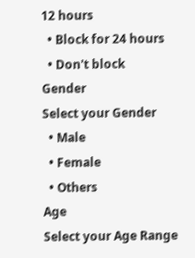12 hours
  • Block for 24 hours
  • Don't block
Gender
Select your Gender
  • Male
  • Female
  • Others
Age
Select your Age Range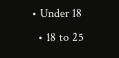• Under 18
  • 18 to 25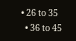• 26 to 35
  • 36 to 45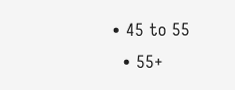• 45 to 55
  • 55+